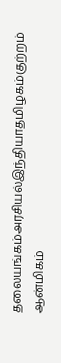தலையங்கம்அரசியல்இந்தியாதமிழகம்குற்றம்
ஆன்மிகம்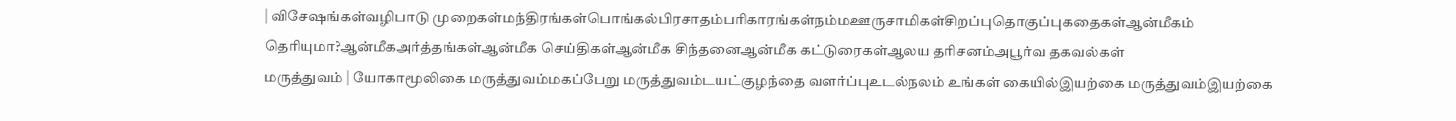| விசேஷங்கள்வழிபாடு முறைகள்மந்திரங்கள்பொங்கல்பிரசாதம்பரிகாரங்கள்நம்மஊருசாமிகள்சிறப்புதொகுப்புகதைகள்ஆன்மீகம் தெரியுமா?ஆன்மீகஅர்த்தங்கள்ஆன்மீக செய்திகள்ஆன்மீக சிந்தனைஆன்மீக கட்டுரைகள்ஆலய தரிசனம்அபூர்வ தகவல்கள்
மருத்துவம் | யோகாமூலிகை மருத்துவம்மகப்பேறு மருத்துவம்டயட்குழந்தை வளர்ப்புஉடல்நலம் உங்கள் கையில்இயற்கை மருத்துவம்இயற்கை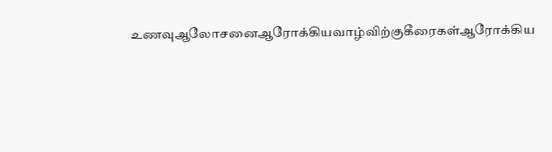உணவுஆலோசனைஆரோக்கியவாழ்விற்குகீரைகள்ஆரோக்கிய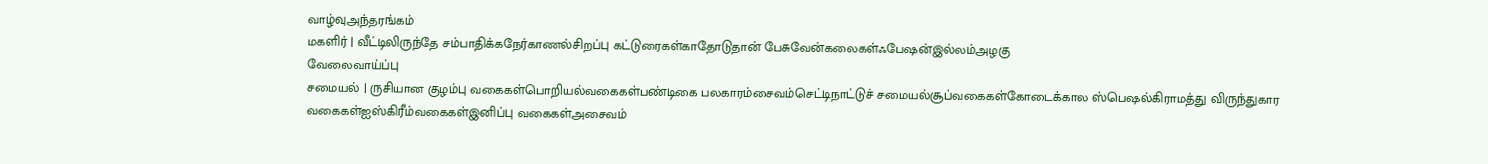வாழ்வுஅந்தரங்கம்
மகளிர் | வீட்டிலிருந்தே சம்பாதிக்கநேர்காணல்சிறப்பு கட்டுரைகள்காதோடுதான் பேசுவேன்கலைகள்ஃபேஷன்இல்லம்அழகு
வேலைவாய்ப்பு
சமையல் | ருசியான குழம்பு வகைகள்பொறியல்வகைகள்பண்டிகை பலகாரம்சைவம்செட்டிநாட்டுச் சமையல்சூப்வகைகள்கோடைக்கால ஸ்பெஷல்கிராமத்து விருந்துகார வகைகள்ஐஸ்கிரீம்வகைகள்இனிப்பு வகைகள்அசைவம்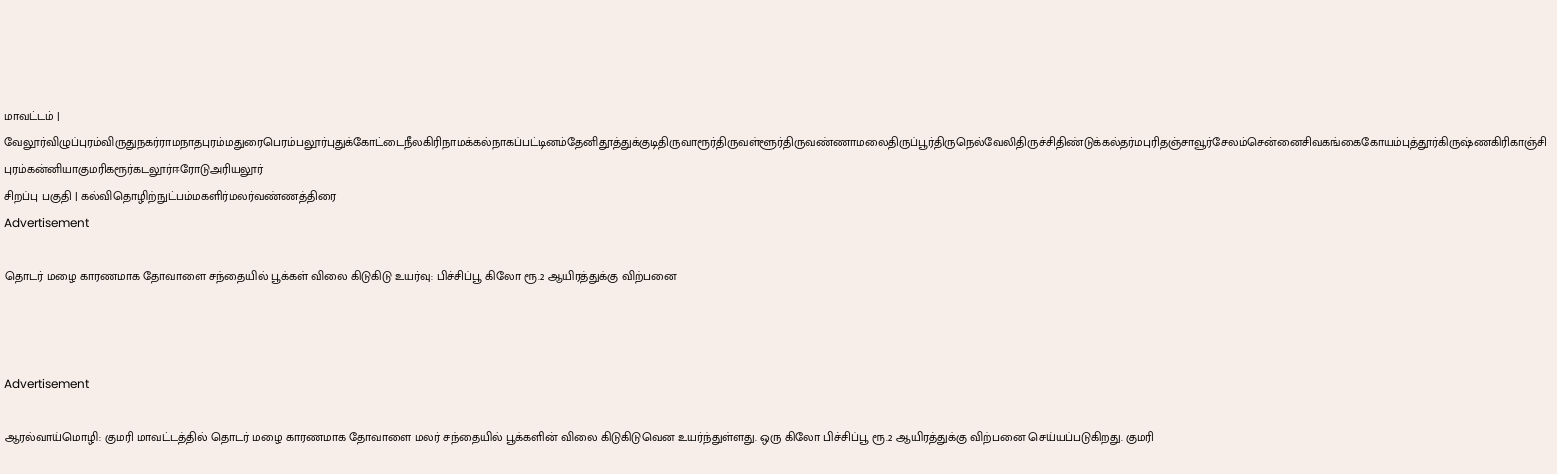மாவட்டம் | வேலூர்விழுப்புரம்விருதுநகர்ராமநாதபுரம்மதுரைபெரம்பலூர்புதுக்கோட்டைநீலகிரிநாமக்கல்நாகப்பட்டினம்தேனிதூத்துக்குடிதிருவாரூர்திருவள்ளூர்திருவண்ணாமலைதிருப்பூர்திருநெல்வேலிதிருச்சிதிண்டுக்கல்தர்மபுரிதஞ்சாவூர்சேலம்சென்னைசிவகங்கைகோயம்புத்தூர்கிருஷ்ணகிரிகாஞ்சிபுரம்கன்னியாகுமரிகரூர்கடலூர்ஈரோடுஅரியலூர்
சிறப்பு பகுதி | கல்விதொழிற்நுட்பம்மகளிர்மலர்வண்ணத்திரை
Advertisement

தொடர் மழை காரணமாக தோவாளை சந்தையில் பூக்கள் விலை கிடுகிடு உயர்வு: பிச்சிப்பூ கிலோ ரூ.2 ஆயிரத்துக்கு விற்பனை



Advertisement

ஆரல்வாய்மொழி: குமரி மாவட்டத்தில் தொடர் மழை காரணமாக தோவாளை மலர் சந்தையில் பூக்களின் விலை கிடுகிடுவென உயர்ந்துள்ளது. ஒரு கிலோ பிச்சிப்பூ ரூ.2 ஆயிரத்துக்கு விற்பனை செய்யப்படுகிறது. குமரி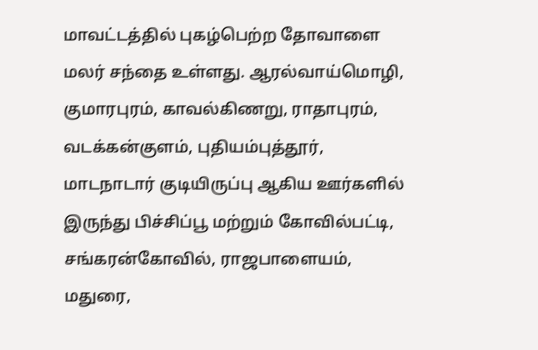மாவட்டத்தில் புகழ்பெற்ற தோவாளை மலர் சந்தை உள்ளது. ஆரல்வாய்மொழி, குமாரபுரம், காவல்கிணறு, ராதாபுரம், வடக்கன்குளம், புதியம்புத்தூர், மாடநாடார் குடியிருப்பு ஆகிய ஊர்களில் இருந்து பிச்சிப்பூ மற்றும் கோவில்பட்டி, சங்கரன்கோவில், ராஜபாளையம், மதுரை,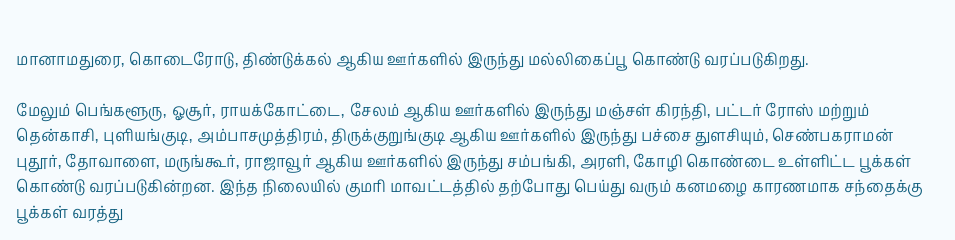மானாமதுரை, கொடைரோடு, திண்டுக்கல் ஆகிய ஊர்களில் இருந்து மல்லிகைப்பூ கொண்டு வரப்படுகிறது.

மேலும் பெங்களூரு, ஓசூர், ராயக்கோட்டை, சேலம் ஆகிய ஊர்களில் இருந்து மஞ்சள் கிரந்தி, பட்டர் ரோஸ் மற்றும் தென்காசி, புளியங்குடி, அம்பாசமுத்திரம், திருக்குறுங்குடி ஆகிய ஊர்களில் இருந்து பச்சை துளசியும், செண்பகராமன் புதூர், தோவாளை, மருங்கூர், ராஜாவூர் ஆகிய ஊர்களில் இருந்து சம்பங்கி, அரளி, கோழி கொண்டை உள்ளிட்ட பூக்கள் கொண்டு வரப்படுகின்றன. இந்த நிலையில் குமரி மாவட்டத்தில் தற்போது பெய்து வரும் கனமழை காரணமாக சந்தைக்கு பூக்கள் வரத்து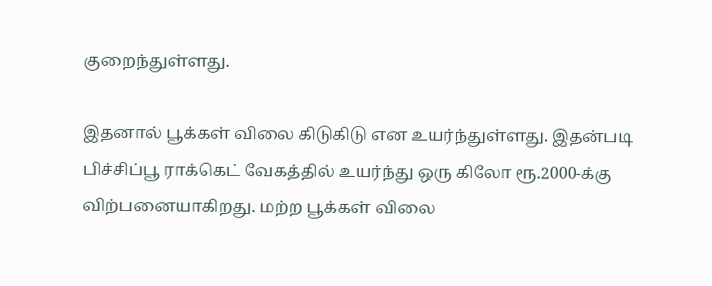குறைந்துள்ளது.

இதனால் பூக்கள் விலை கிடுகிடு என உயர்ந்துள்ளது. இதன்படி பிச்சிப்பூ ராக்கெட் வேகத்தில் உயர்ந்து ஒரு கிலோ ரூ.2000-க்கு விற்பனையாகிறது. மற்ற பூக்கள் விலை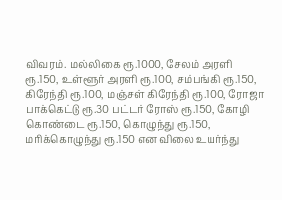விவரம். மல்லிகை ரூ.1000, சேலம் அரளி ரூ.150, உள்ளூர் அரளி ரூ.100, சம்பங்கி ரூ.150, கிரேந்தி ரூ.100, மஞ்சள் கிரேந்தி ரூ.100, ரோஜா பாக்கெட்டு ரூ.30 பட்டர் ரோஸ் ரூ.150, கோழி கொண்டை ரூ.150, கொழுந்து ரூ.150, மரிக்கொழுந்து ரூ.150 என விலை உயர்ந்து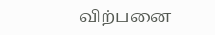விற்பனை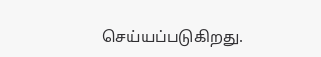செய்யப்படுகிறது.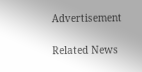Advertisement

Related News